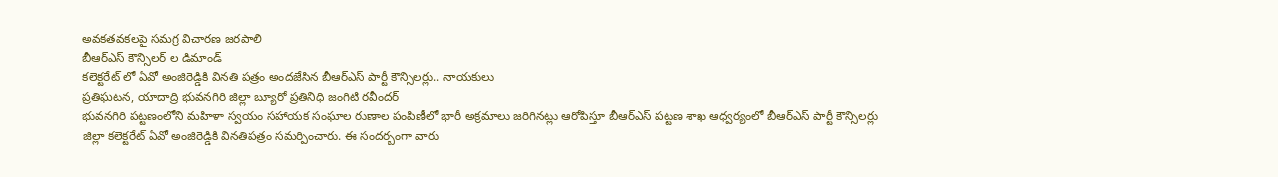అవకతవకలపై సమగ్ర విచారణ జరపాలి
బీఆర్ఎస్ కౌన్సిలర్ ల డిమాండ్
కలెక్టరేట్ లో ఏవో అంజిరెడ్డికి వినతి పత్రం అందజేసిన బీఆర్ఎస్ పార్టీ కౌన్సిలర్లు.. నాయకులు
ప్రతిఘటన, యాదాద్రి భువనగిరి జిల్లా బ్యూరో ప్రతినిధి జంగిటి రవీందర్
భువనగిరి పట్టణంలోని మహిళా స్వయం సహాయక సంఘాల రుణాల పంపిణీలో భారీ అక్రమాలు జరిగినట్లు ఆరోపిస్తూ బీఆర్ఎస్ పట్టణ శాఖ ఆధ్వర్యంలో బీఆర్ఎస్ పార్టీ కౌన్సిలర్లు జిల్లా కలెక్టరేట్ ఏవో అంజిరెడ్డికి వినతిపత్రం సమర్పించారు. ఈ సందర్బంగా వారు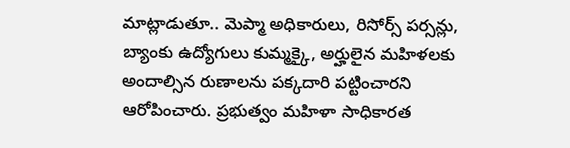మాట్లాడుతూ.. మెప్మా అధికారులు, రిసోర్స్ పర్సన్లు, బ్యాంకు ఉద్యోగులు కుమ్మక్కై, అర్హులైన మహిళలకు అందాల్సిన రుణాలను పక్కదారి పట్టించారని ఆరోపించారు. ప్రభుత్వం మహిళా సాధికారత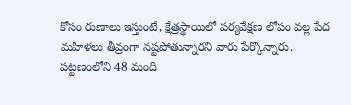కోసం రుణాలు ఇస్తుంటే, క్షేత్రస్థాయిలో పర్యవేక్షణ లోపం వల్ల పేద మహిళలు తీవ్రంగా నష్టపోతున్నారని వారు పేర్కొన్నారు. పట్టణంలోని 48 మంది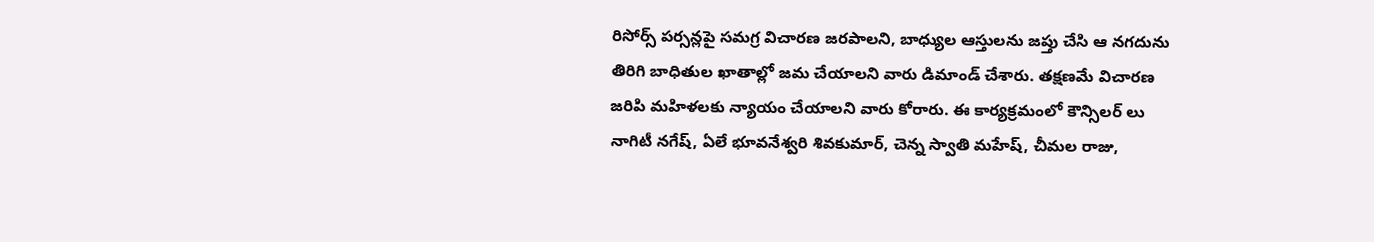రిసోర్స్ పర్సన్లపై సమగ్ర విచారణ జరపాలని, బాధ్యుల ఆస్తులను జప్తు చేసి ఆ నగదును తిరిగి బాధితుల ఖాతాల్లో జమ చేయాలని వారు డిమాండ్ చేశారు. తక్షణమే విచారణ జరిపి మహిళలకు న్యాయం చేయాలని వారు కోరారు. ఈ కార్యక్రమంలో కౌన్సిలర్ లు నాగిటీ నగేష్, ఏలే భూవనేశ్వరి శివకుమార్, చెన్న స్వాతి మహేష్, చీమల రాజు,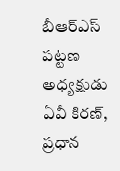బీఆర్ఎస్ పట్టణ అధ్యక్షుడు ఏవీ కిరణ్, ప్రధాన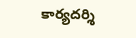కార్యదర్శి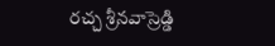రచ్చ శ్రీనవాస్రెడ్డి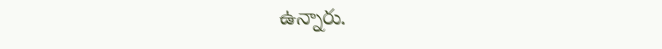ఉన్నారు.